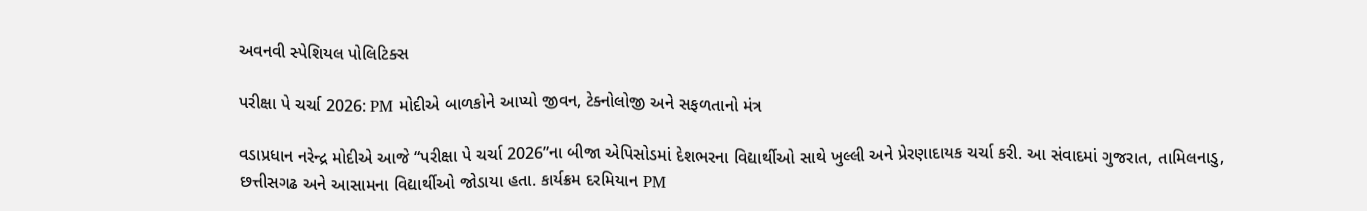અવનવી સ્પેશિયલ પોલિટિક્સ

પરીક્ષા પે ચર્ચા 2026: PM મોદીએ બાળકોને આપ્યો જીવન, ટેક્નોલોજી અને સફળતાનો મંત્ર

વડાપ્રધાન નરેન્દ્ર મોદીએ આજે “પરીક્ષા પે ચર્ચા 2026”ના બીજા એપિસોડમાં દેશભરના વિદ્યાર્થીઓ સાથે ખુલ્લી અને પ્રેરણાદાયક ચર્ચા કરી. આ સંવાદમાં ગુજરાત, તામિલનાડુ, છત્તીસગઢ અને આસામના વિદ્યાર્થીઓ જોડાયા હતા. કાર્યક્રમ દરમિયાન PM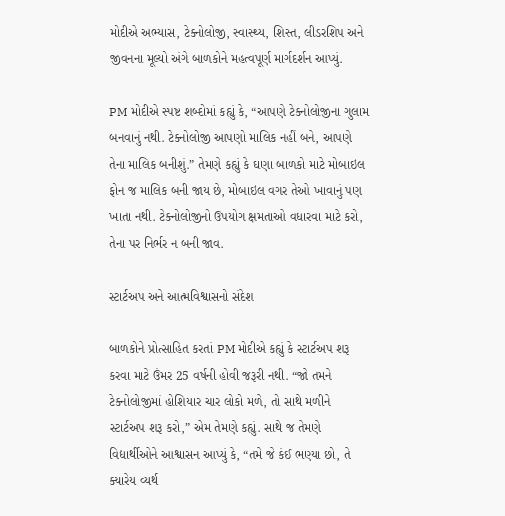મોદીએ અભ્યાસ, ટેક્નોલોજી, સ્વાસ્થ્ય, શિસ્ત, લીડરશિપ અને જીવનના મૂલ્યો અંગે બાળકોને મહત્વપૂર્ણ માર્ગદર્શન આપ્યું.

PM મોદીએ સ્પષ્ટ શબ્દોમાં કહ્યું કે, “આપણે ટેક્નોલોજીના ગુલામ બનવાનું નથી. ટેક્નોલોજી આપણો માલિક નહીં બને, આપણે તેના માલિક બનીશું.” તેમણે કહ્યું કે ઘણા બાળકો માટે મોબાઇલ ફોન જ માલિક બની જાય છે, મોબાઇલ વગર તેઓ ખાવાનું પણ ખાતા નથી. ટેક્નોલોજીનો ઉપયોગ ક્ષમતાઓ વધારવા માટે કરો, તેના પર નિર્ભર ન બની જાવ.

સ્ટાર્ટઅપ અને આત્મવિશ્વાસનો સંદેશ

બાળકોને પ્રોત્સાહિત કરતાં PM મોદીએ કહ્યું કે સ્ટાર્ટઅપ શરૂ કરવા માટે ઉંમર 25 વર્ષની હોવી જરૂરી નથી. “જો તમને ટેક્નોલોજીમાં હોશિયાર ચાર લોકો મળે, તો સાથે મળીને સ્ટાર્ટઅપ શરૂ કરો,” એમ તેમણે કહ્યું. સાથે જ તેમણે વિદ્યાર્થીઓને આશ્વાસન આપ્યું કે, “તમે જે કંઈ ભણ્યા છો, તે ક્યારેય વ્યર્થ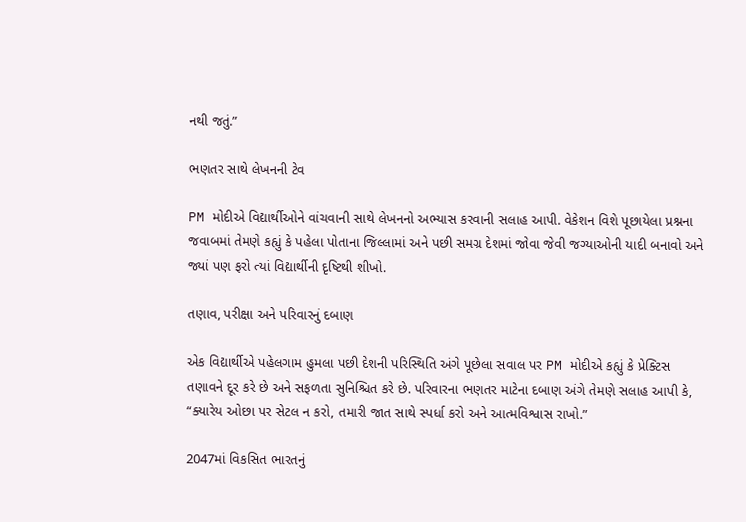નથી જતું.”

ભણતર સાથે લેખનની ટેવ

PM મોદીએ વિદ્યાર્થીઓને વાંચવાની સાથે લેખનનો અભ્યાસ કરવાની સલાહ આપી. વેકેશન વિશે પૂછાયેલા પ્રશ્નના જવાબમાં તેમણે કહ્યું કે પહેલા પોતાના જિલ્લામાં અને પછી સમગ્ર દેશમાં જોવા જેવી જગ્યાઓની યાદી બનાવો અને જ્યાં પણ ફરો ત્યાં વિદ્યાર્થીની દૃષ્ટિથી શીખો.

તણાવ, પરીક્ષા અને પરિવારનું દબાણ

એક વિદ્યાર્થીએ પહેલગામ હુમલા પછી દેશની પરિસ્થિતિ અંગે પૂછેલા સવાલ પર PM મોદીએ કહ્યું કે પ્રેક્ટિસ તણાવને દૂર કરે છે અને સફળતા સુનિશ્ચિત કરે છે. પરિવારના ભણતર માટેના દબાણ અંગે તેમણે સલાહ આપી કે, “ક્યારેય ઓછા પર સેટલ ન કરો, તમારી જાત સાથે સ્પર્ધા કરો અને આત્મવિશ્વાસ રાખો.”

2047માં વિકસિત ભારતનું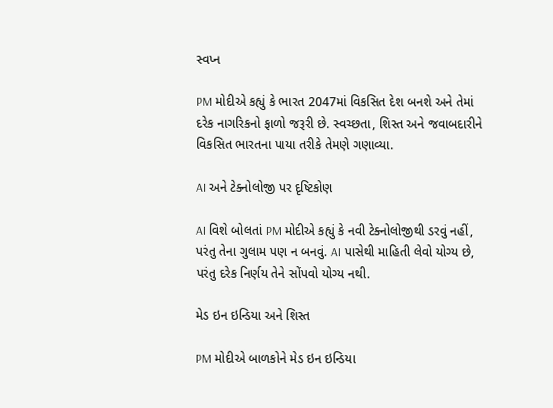સ્વપ્ન

PM મોદીએ કહ્યું કે ભારત 2047માં વિકસિત દેશ બનશે અને તેમાં દરેક નાગરિકનો ફાળો જરૂરી છે. સ્વચ્છતા, શિસ્ત અને જવાબદારીને વિકસિત ભારતના પાયા તરીકે તેમણે ગણાવ્યા.

AI અને ટેક્નોલોજી પર દૃષ્ટિકોણ

AI વિશે બોલતાં PM મોદીએ કહ્યું કે નવી ટેક્નોલોજીથી ડરવું નહીં, પરંતુ તેના ગુલામ પણ ન બનવું. AI પાસેથી માહિતી લેવો યોગ્ય છે, પરંતુ દરેક નિર્ણય તેને સોંપવો યોગ્ય નથી.

મેડ ઇન ઇન્ડિયા અને શિસ્ત

PM મોદીએ બાળકોને મેડ ઇન ઇન્ડિયા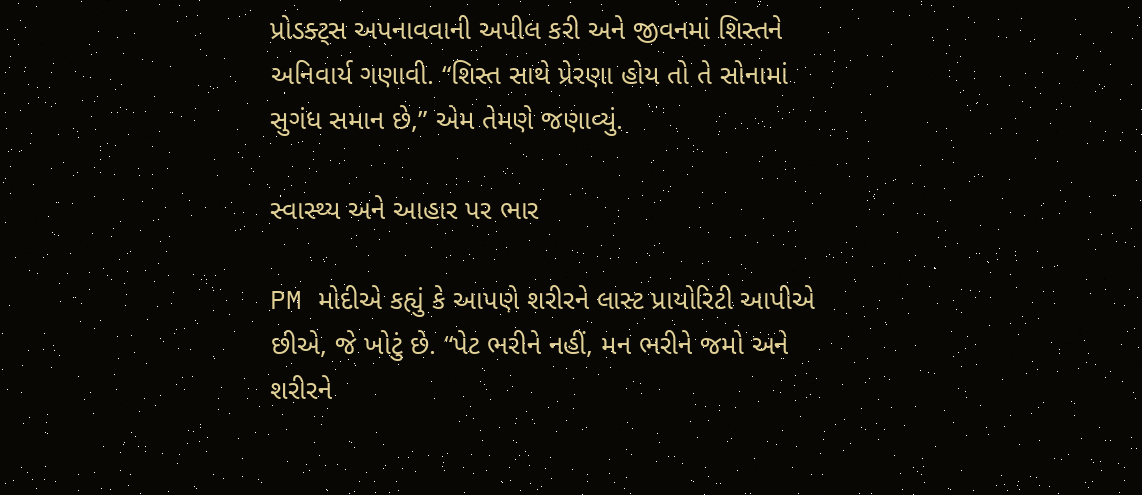પ્રોડક્ટ્સ અપનાવવાની અપીલ કરી અને જીવનમાં શિસ્તને અનિવાર્ય ગણાવી. “શિસ્ત સાથે પ્રેરણા હોય તો તે સોનામાં સુગંધ સમાન છે,” એમ તેમણે જણાવ્યું.

સ્વાસ્થ્ય અને આહાર પર ભાર

PM મોદીએ કહ્યું કે આપણે શરીરને લાસ્ટ પ્રાયોરિટી આપીએ છીએ, જે ખોટું છે. “પેટ ભરીને નહીં, મન ભરીને જમો અને શરીરને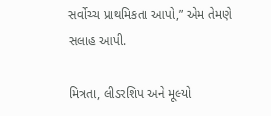સર્વોચ્ચ પ્રાથમિકતા આપો,” એમ તેમણે સલાહ આપી.

મિત્રતા, લીડરશિપ અને મૂલ્યો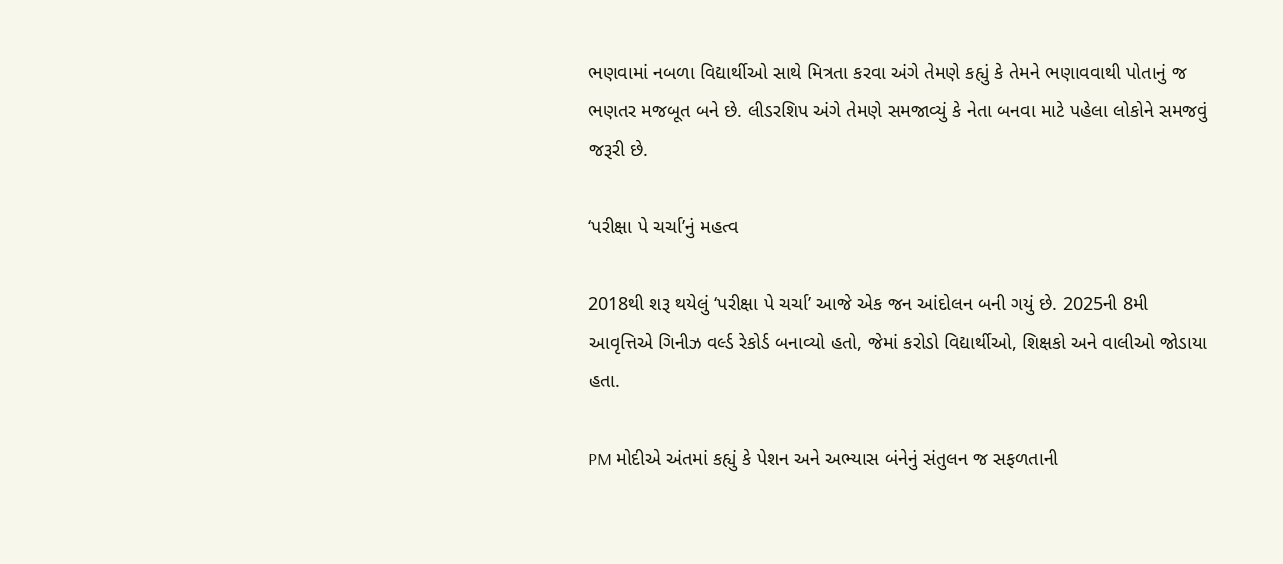ભણવામાં નબળા વિદ્યાર્થીઓ સાથે મિત્રતા કરવા અંગે તેમણે કહ્યું કે તેમને ભણાવવાથી પોતાનું જ ભણતર મજબૂત બને છે. લીડરશિપ અંગે તેમણે સમજાવ્યું કે નેતા બનવા માટે પહેલા લોકોને સમજવું જરૂરી છે.

‘પરીક્ષા પે ચર્ચા’નું મહત્વ

2018થી શરૂ થયેલું ‘પરીક્ષા પે ચર્ચા’ આજે એક જન આંદોલન બની ગયું છે. 2025ની 8મી આવૃત્તિએ ગિનીઝ વર્લ્ડ રેકોર્ડ બનાવ્યો હતો, જેમાં કરોડો વિદ્યાર્થીઓ, શિક્ષકો અને વાલીઓ જોડાયા હતા.

PM મોદીએ અંતમાં કહ્યું કે પેશન અને અભ્યાસ બંનેનું સંતુલન જ સફળતાની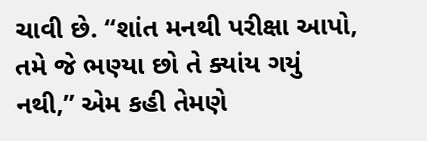ચાવી છે. “શાંત મનથી પરીક્ષા આપો, તમે જે ભણ્યા છો તે ક્યાંય ગયું નથી,” એમ કહી તેમણે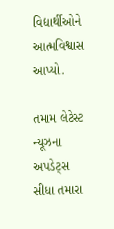વિદ્યાર્થીઓને આત્મવિશ્વાસ આપ્યો.

તમામ લેટેસ્ટ ન્યૂઝના અપડેટ્સ સીધા તમારા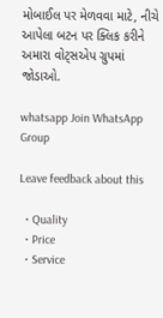મોબાઈલ પર મેળવવા માટે, નીચે આપેલા બટન પર ક્લિક કરીને અમારા વોટ્સએપ ગ્રુપમાં જોડાઓ.

whatsapp Join WhatsApp Group

Leave feedback about this

  • Quality
  • Price
  • Service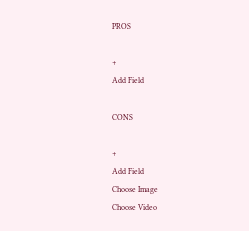PROS

+
Add Field

CONS

+
Add Field
Choose Image
Choose Video